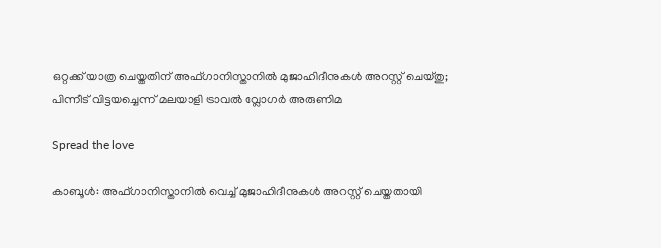ഒറ്റക്ക് യാത്ര ചെയ്തതിന് അഫ്ഗാനിസ്താനിൽ മുജാഹിദീനുകൾ അറസ്റ്റ് ചെയ്തു; പിന്നീട് വിട്ടയച്ചെന്ന് മലയാളി ട്രാവൽ വ്ലോഗർ അരുണിമ

Spread the love

കാബൂൾ: അഫ്ഗാനിസ്താനിൽ വെച്ച് മുജാഹിദീനുകൾ അറസ്റ്റ് ചെയ്തതായി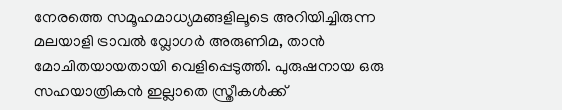നേരത്തെ സമൂഹമാധ്യമങ്ങളിലൂടെ അറിയിച്ചിരുന്ന മലയാളി ട്രാവൽ വ്ലോഗർ അരുണിമ, താൻ മോചിതയായതായി വെളിപ്പെടുത്തി. പുരുഷനായ ഒരു സഹയാത്രികൻ ഇല്ലാതെ സ്ത്രീകൾക്ക്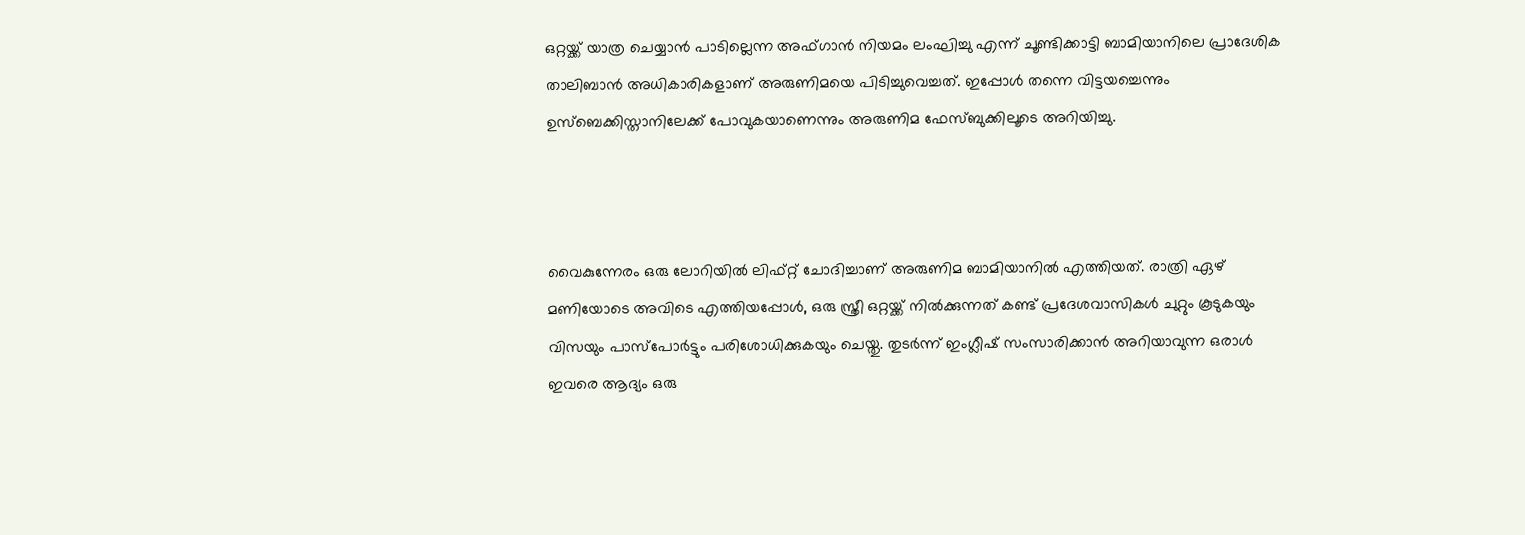ഒറ്റയ്ക്ക് യാത്ര ചെയ്യാൻ പാടില്ലെന്ന അഫ്ഗാൻ നിയമം ലംഘിച്ചു എന്ന് ചൂണ്ടിക്കാട്ടി ബാമിയാനിലെ പ്രാദേശിക താലിബാൻ അധികാരികളാണ് അരുണിമയെ പിടിച്ചുവെച്ചത്. ഇപ്പോൾ തന്നെ വിട്ടയച്ചെന്നും ഉസ്ബെക്കിസ്താനിലേക്ക് പോവുകയാണെന്നും അരുണിമ ഫേസ്ബുക്കിലൂടെ അറിയിച്ചു.



വൈകുന്നേരം ഒരു ലോറിയിൽ ലിഫ്റ്റ് ചോദിച്ചാണ് അരുണിമ ബാമിയാനിൽ എത്തിയത്. രാത്രി ഏഴ് മണിയോടെ അവിടെ എത്തിയപ്പോൾ, ഒരു സ്ത്രീ ഒറ്റയ്ക്ക് നിൽക്കുന്നത് കണ്ട് പ്രദേശവാസികൾ ചുറ്റും കൂടുകയും വിസയും പാസ്പോർട്ടും പരിശോധിക്കുകയും ചെയ്തു. തുടർന്ന് ഇംഗ്ലീഷ് സംസാരിക്കാൻ അറിയാവുന്ന ഒരാൾ ഇവരെ ആദ്യം ഒരു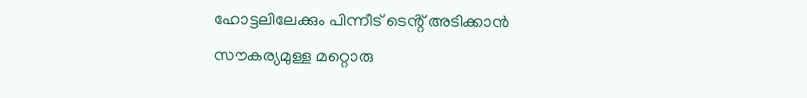ഹോട്ടലിലേക്കും പിന്നീട് ടെൻ്റ് അടിക്കാൻ സൗകര്യമുള്ള മറ്റൊരു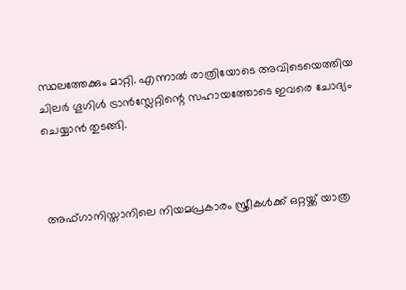സ്ഥലത്തേക്കും മാറ്റി. എന്നാൽ രാത്രിയോടെ അവിടെയെത്തിയ ചിലർ ഗൂഗിൾ ട്രാൻസ്ലേറ്റിന്റെ സഹായത്തോടെ ഇവരെ ചോദ്യം ചെയ്യാൻ തുടങ്ങി.



അഫ്ഗാനിസ്താനിലെ നിയമപ്രകാരം സ്ത്രീകൾക്ക് ഒറ്റയ്ക്ക് യാത്ര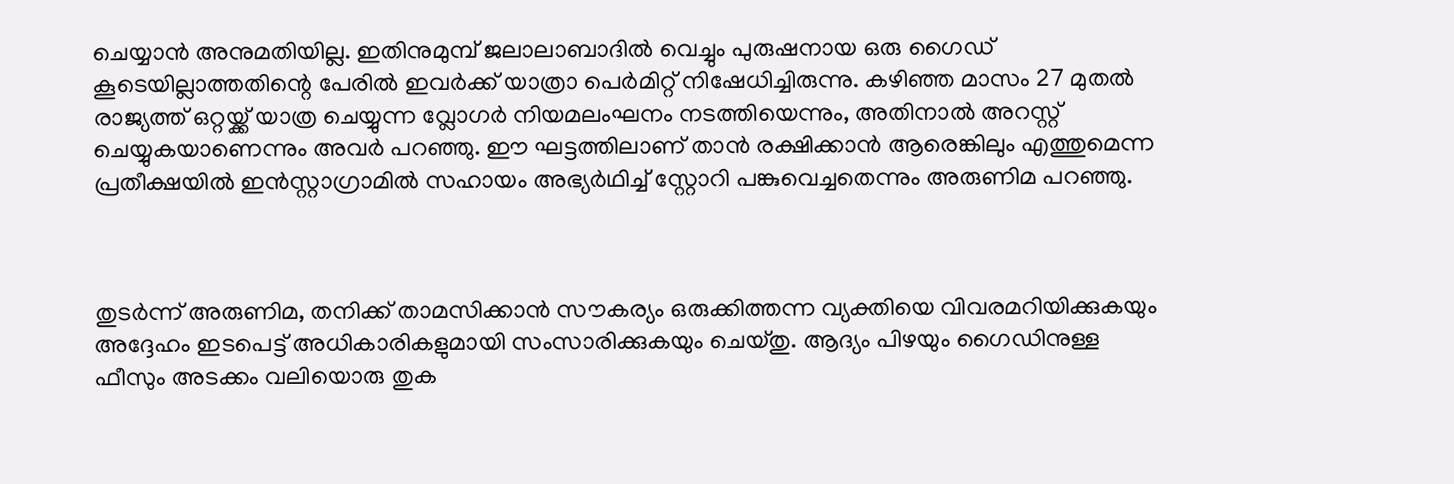ചെയ്യാൻ അനുമതിയില്ല. ഇതിനുമുമ്പ് ജലാലാബാദിൽ വെച്ചും പുരുഷനായ ഒരു ഗൈഡ് കൂടെയില്ലാത്തതിന്റെ പേരിൽ ഇവർക്ക് യാത്രാ പെർമിറ്റ് നിഷേധിച്ചിരുന്നു. കഴിഞ്ഞ മാസം 27 മുതൽ രാജ്യത്ത് ഒറ്റയ്ക്ക് യാത്ര ചെയ്യുന്ന വ്ലോഗർ നിയമലംഘനം നടത്തിയെന്നും, അതിനാൽ അറസ്റ്റ് ചെയ്യുകയാണെന്നും അവർ പറഞ്ഞു. ഈ ഘട്ടത്തിലാണ് താൻ രക്ഷിക്കാൻ ആരെങ്കിലും എത്തുമെന്ന പ്രതീക്ഷയിൽ ഇൻസ്റ്റാഗ്രാമിൽ സഹായം അഭ്യർഥിച്ച് സ്റ്റോറി പങ്കുവെച്ചതെന്നും അരുണിമ പറഞ്ഞു.



തുടർന്ന് അരുണിമ, തനിക്ക് താമസിക്കാൻ സൗകര്യം ഒരുക്കിത്തന്ന വ്യക്തിയെ വിവരമറിയിക്കുകയും അദ്ദേഹം ഇടപെട്ട് അധികാരികളുമായി സംസാരിക്കുകയും ചെയ്തു. ആദ്യം പിഴയും ഗൈഡിനുള്ള ഫീസും അടക്കം വലിയൊരു തുക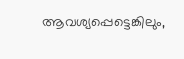ആവശ്യപ്പെട്ടെങ്കിലും,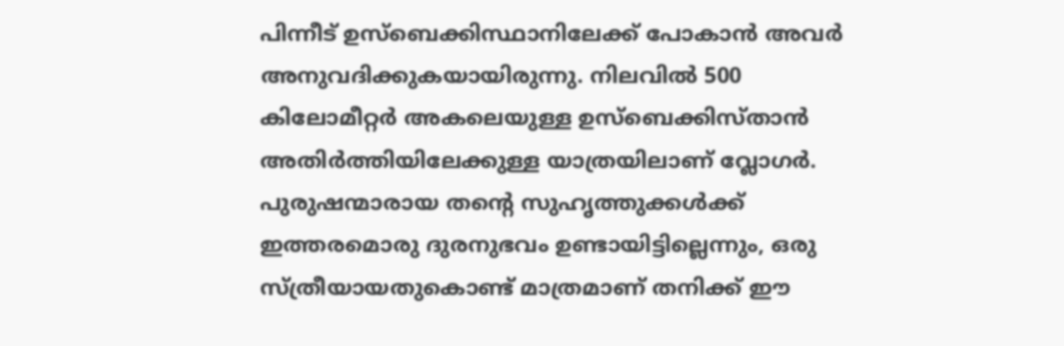പിന്നീട് ഉസ്ബെക്കിസ്ഥാനിലേക്ക് പോകാൻ അവർ അനുവദിക്കുകയായിരുന്നു. നിലവിൽ 500 കിലോമീറ്റർ അകലെയുള്ള ഉസ്ബെക്കിസ്താൻ അതിർത്തിയിലേക്കുള്ള യാത്രയിലാണ് വ്ലോഗർ. പുരുഷന്മാരായ തന്റെ സുഹൃത്തുക്കൾക്ക് ഇത്തരമൊരു ദുരനുഭവം ഉണ്ടായിട്ടില്ലെന്നും, ഒരു സ്ത്രീയായതുകൊണ്ട് മാത്രമാണ് തനിക്ക് ഈ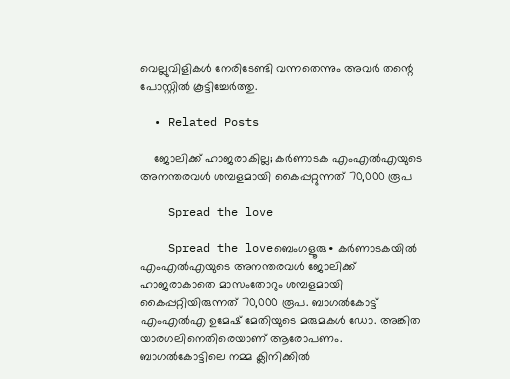വെല്ലുവിളികൾ നേരിടേണ്ടി വന്നതെന്നും അവർ തന്റെ പോസ്റ്റിൽ കൂട്ടിച്ചേർത്തു.

  • Related Posts

    ജോലിക്ക് ഹാജരാകില്ല; കർണാടക എംഎൽഎയുടെ അനന്തരവൾ ശമ്പളമായി കൈപ്പറ്റുന്നത് 70,000 രൂപ

    Spread the love

    Spread the loveബെംഗളൂരു∙ കർണാടകയിൽ എംഎൽഎയുടെ അനന്തരവൾ ജോലിക്ക് ഹാജരാകാതെ മാസംതോറും ശമ്പളമായി കൈപ്പറ്റിയിരുന്നത് 70,000 രൂപ. ബാഗൽകോട്ട് എംഎൽഎ ഉമേഷ് മേതിയുടെ മരുമകൾ ഡോ. അങ്കിത യാരഗലിനെതിരെയാണ് ആരോപണം. ബാഗൽകോട്ടിലെ നമ്മ ക്ലിനിക്കിൽ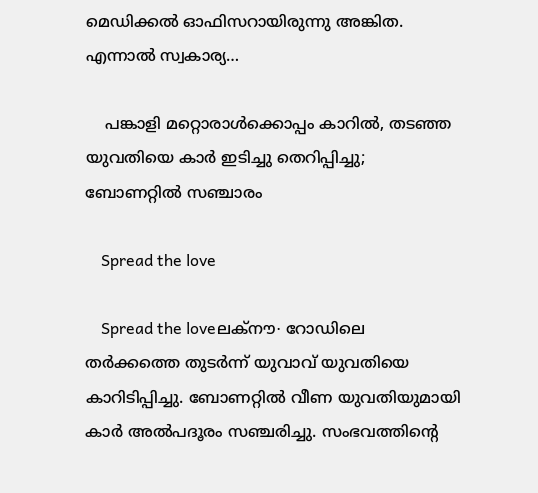മെഡിക്കൽ ഓഫിസറായിരുന്നു അങ്കിത. എന്നാൽ സ്വകാര്യ…

    പങ്കാളി മറ്റൊരാൾക്കൊപ്പം കാറിൽ, തടഞ്ഞ യുവതിയെ കാർ ഇടിച്ചു തെറിപ്പിച്ചു; ബോണറ്റിൽ സഞ്ചാരം

    Spread the love

    Spread the loveലക്നൗ∙ റോഡിലെ തർക്കത്തെ തുടർന്ന് യുവാവ് യുവതിയെ കാറിടിപ്പിച്ചു. ബോണറ്റിൽ വീണ യുവതിയുമായി കാർ അൽപദൂരം സഞ്ചരിച്ചു. സംഭവത്തിന്റെ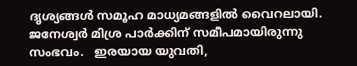ദൃശ്യങ്ങൾ സമൂഹ മാധ്യമങ്ങളിൽ വൈറലായി. ജനേശ്വർ മിശ്ര പാർക്കിന് സമീപമായിരുന്നു സംഭവം.   ഇരയായ യുവതി,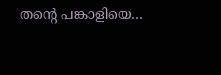തന്റെ പങ്കാളിയെ…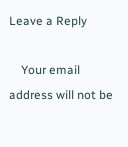Leave a Reply

    Your email address will not be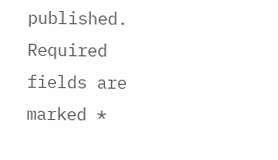published. Required fields are marked *